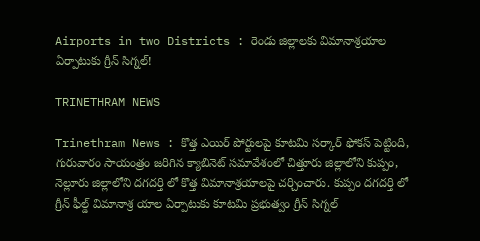Airports in two Districts : రెండు జిల్లాలకు విమానాశ్రయాల ఏర్పాటుకు గ్రీన్ సిగ్నల్!

TRINETHRAM NEWS

Trinethram News : కొత్త ఎయిర్ పోర్టులపై కూటమి సర్కార్ ఫోకస్ పెట్టింది, గురువారం సాయంత్రం జరిగిన క్యాబినెట్ సమావేశంలో చిత్తూరు జిల్లాలోని కుప్పం, నెల్లూరు జిల్లాలోని దగదర్తి లో కొత్త విమానాశ్రయాలపై చర్చించారు. కుప్పం దగదర్తి లో గ్రీన్ ఫీల్డ్ విమానాశ్ర యాల ఏర్పాటుకు కూటమి ప్రభుత్వం గ్రీన్ సిగ్నల్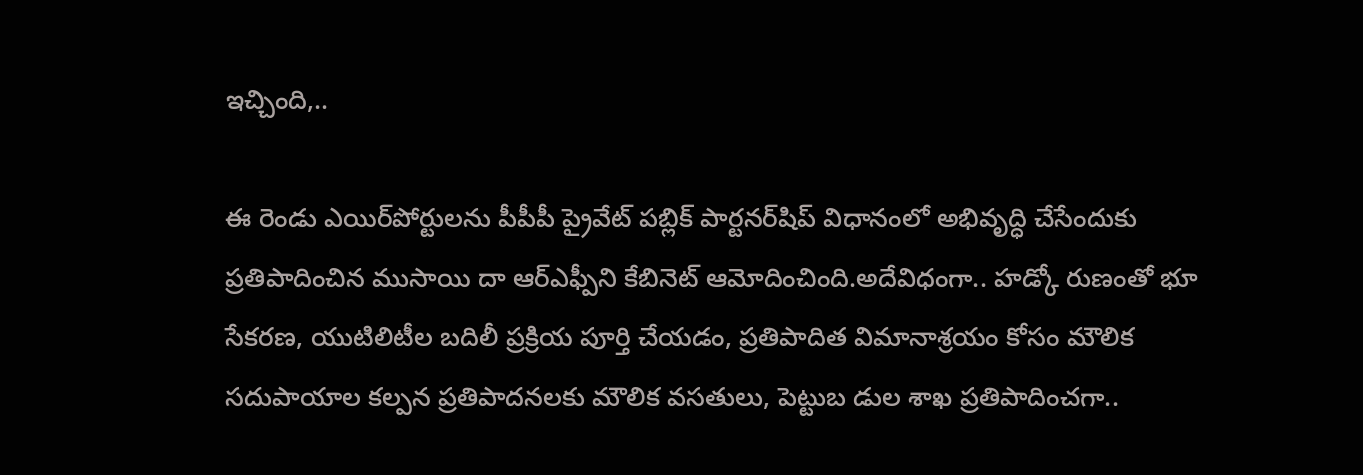ఇచ్చింది,..

ఈ రెండు ఎయిర్‌పోర్టులను పీపీపీ ప్రైవేట్ పబ్లిక్ పార్టనర్‌షిప్ విధానంలో అభివృద్ధి చేసేందుకు ప్రతిపాదించిన ముసాయి దా ఆర్ఎఫ్పీని కేబినెట్ ఆమోదించింది.అదేవిధంగా.. హడ్కో రుణంతో భూ సేకరణ, యుటిలిటీల బదిలీ ప్రక్రియ పూర్తి చేయడం, ప్రతిపాదిత విమానాశ్రయం కోసం మౌలిక సదుపాయాల కల్పన ప్రతిపాదనలకు మౌలిక వసతులు, పెట్టుబ డుల శాఖ ప్రతిపాదించగా..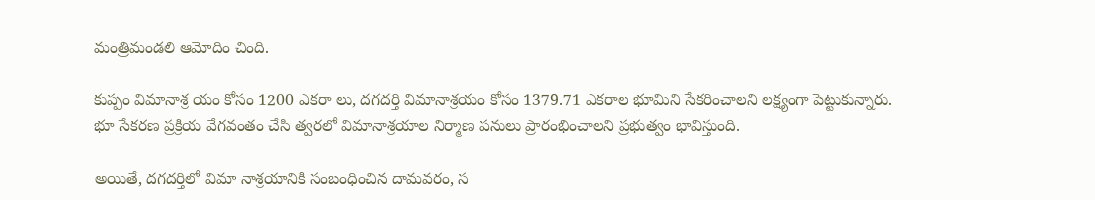మంత్రిమండలి ఆమోదిం చింది.

కుప్పం విమానాశ్ర యం కోసం 1200 ఎకరా లు, దగదర్తి విమానాశ్రయం కోసం 1379.71 ఎకరాల భూమిని సేకరించాలని లక్ష్యంగా పెట్టుకున్నారు. భూ సేకరణ ప్రక్రియ వేగవంతం చేసి త్వరలో విమానాశ్రయాల నిర్మాణ పనులు ప్రారంభించాలని ప్రభుత్వం భావిస్తుంది.

అయితే, దగదర్తిలో విమా నాశ్రయానికి సంబంధించిన దామవరం, స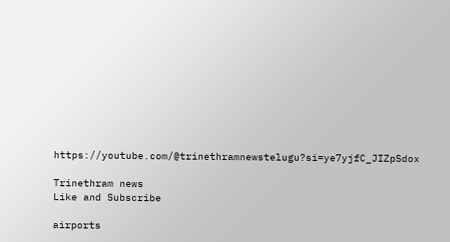https://youtube.com/@trinethramnewstelugu?si=ye7yjfC_JIZpSdox

Trinethram news
Like and Subscribe

airports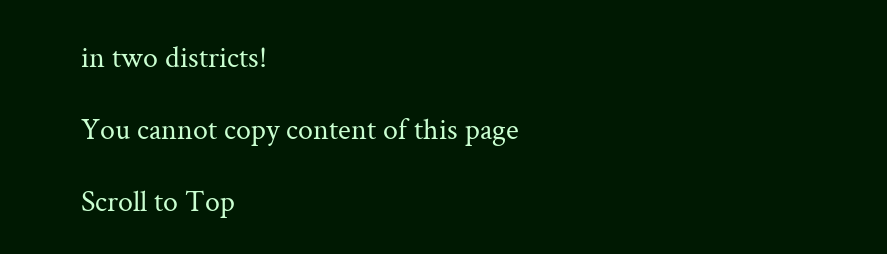in two districts!

You cannot copy content of this page

Scroll to Top